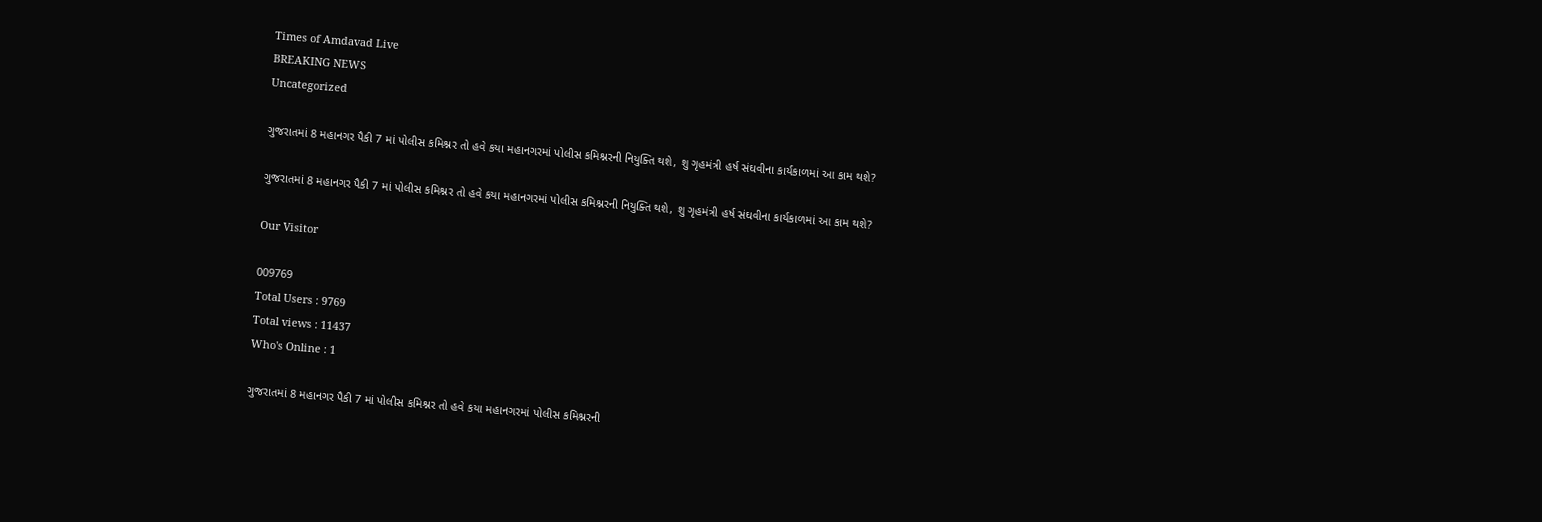Times of Amdavad Live
BREAKING NEWS
Uncategorized

ગુજરાતમાં 8 મહાનગર પૈકી 7 માં પોલીસ કમિશ્નર તો હવે કયા મહાનગરમાં પોલીસ કમિશ્નરની નિયુક્તિ થશે, શુ ગૃહમંત્રી હર્ષ સંઘવીના કાર્યકાળમાં આ કામ થશે?

ગુજરાતમાં 8 મહાનગર પૈકી 7 માં પોલીસ કમિશ્નર તો હવે કયા મહાનગરમાં પોલીસ કમિશ્નરની નિયુક્તિ થશે, શુ ગૃહમંત્રી હર્ષ સંઘવીના કાર્યકાળમાં આ કામ થશે?

Our Visitor

009769
Total Users : 9769
Total views : 11437
Who's Online : 1

ગુજરાતમાં 8 મહાનગર પૈકી 7 માં પોલીસ કમિશ્નર તો હવે કયા મહાનગરમાં પોલીસ કમિશ્નરની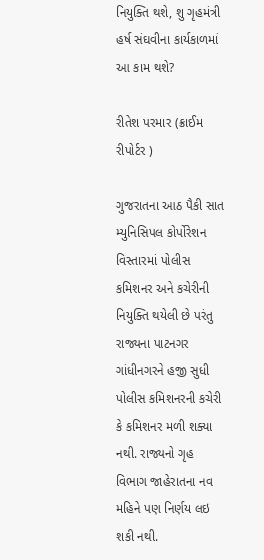નિયુક્તિ થશે, શુ ગૃહમંત્રી હર્ષ સંઘવીના કાર્યકાળમાં આ કામ થશે?

રીતેશ પરમાર (ક્રાઈમ રીપોર્ટર )

ગુજરાતના આઠ પૈકી સાત મ્યુનિસિપલ કોર્પોરેશન વિસ્તારમાં પોલીસ કમિશનર અને કચેરીની નિયુક્તિ થયેલી છે પરંતુ રાજ્યના પાટનગર ગાંધીનગરને હજી સુધી પોલીસ કમિશનરની કચેરી કે કમિશનર મળી શક્યા નથી. રાજ્યનો ગૃહ વિભાગ જાહેરાતના નવ મહિને પણ નિર્ણય લઇ શકી નથી.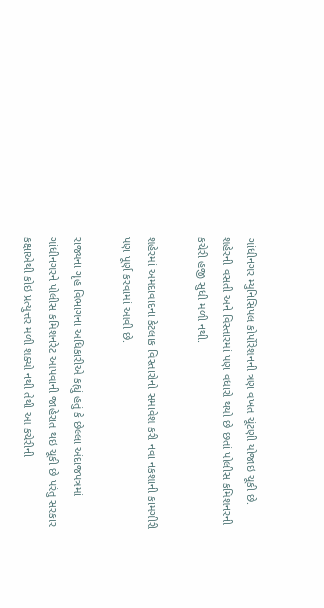ગાંધીનગર મ્યુનિસિપલ કોર્પોરેશનની ત્રણ વખત ચૂંટણી યોજાઇ ચૂકી છે. શહેરની વસતી અને વિસ્તારમાં પણ વધારો થયો છે છતાં પોલીસ કમિશનરની કચેરી હજી સુધી મળી નથી.

શહેરમાં અમદાવાદના કેટલાક વિસ્તારોનો સમાવેશ કરી નવા નકશાની કામગીરી પણ પૂર્ણ કરવામાં આવી છે.

રાજ્યના ગૃહ વિભાગના અધિકારીએ કહ્યું હતું કે છેલ્લા અંદાજપત્રમાં ગાંધીનગરને પોલીસ કમિશનરેટ આપવાની જાહેરાત થઇ ચૂકી છે પરંતુ સરકાર કક્ષાએથી કોઇ પ્રત્યુત્તર મળી શક્યો નથી તેથી આ કચેરીની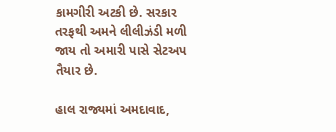કામગીરી અટકી છે. સરકાર તરફથી અમને લીલીઝંડી મળી જાય તો અમારી પાસે સેટઅપ તૈયાર છે.

હાલ રાજ્યમાં અમદાવાદ,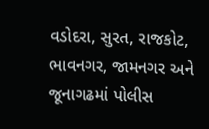વડોદરા, સુરત, રાજકોટ, ભાવનગર, જામનગર અને જૂનાગઢમાં પોલીસ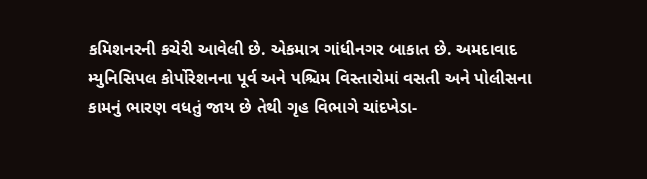કમિશનરની કચેરી આવેલી છે. એકમાત્ર ગાંધીનગર બાકાત છે. અમદાવાદ મ્યુનિસિપલ કોર્પોરેશનના પૂર્વ અને પશ્ચિમ વિસ્તારોમાં વસતી અને પોલીસના કામનું ભારણ વધતું જાય છે તેથી ગૃહ વિભાગે ચાંદખેડા-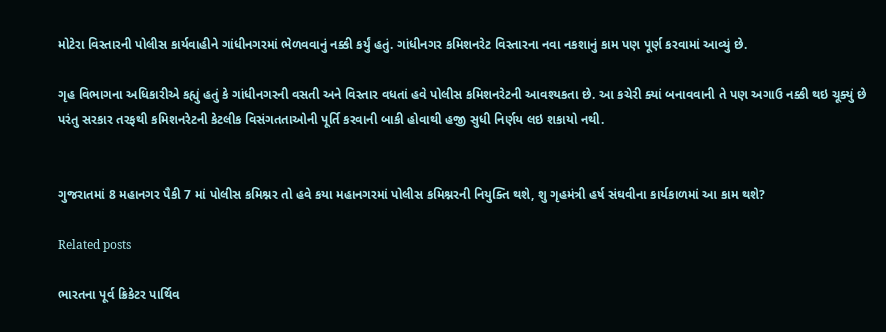મોટેરા વિસ્તારની પોલીસ કાર્યવાહીને ગાંધીનગરમાં ભેળવવાનું નક્કી કર્યું હતું. ગાંધીનગર કમિશનરેટ વિસ્તારના નવા નકશાનું કામ પણ પૂર્ણ કરવામાં આવ્યું છે.

ગૃહ વિભાગના અધિકારીએ કહ્યું હતું કે ગાંધીનગરની વસતી અને વિસ્તાર વધતાં હવે પોલીસ કમિશનરેટની આવશ્યકતા છે. આ કચેરી ક્યાં બનાવવાની તે પણ અગાઉ નક્કી થઇ ચૂક્યું છે પરંતુ સરકાર તરફથી કમિશનરેટની કેટલીક વિસંગતતાઓની પૂર્તિ કરવાની બાકી હોવાથી હજી સુધી નિર્ણય લઇ શકાયો નથી.


ગુજરાતમાં 8 મહાનગર પૈકી 7 માં પોલીસ કમિશ્નર તો હવે કયા મહાનગરમાં પોલીસ કમિશ્નરની નિયુક્તિ થશે, શુ ગૃહમંત્રી હર્ષ સંઘવીના કાર્યકાળમાં આ કામ થશે?

Related posts

ભારતના પૂર્વ ક્રિકેટર પાર્થિવ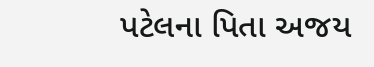પટેલના પિતા અજય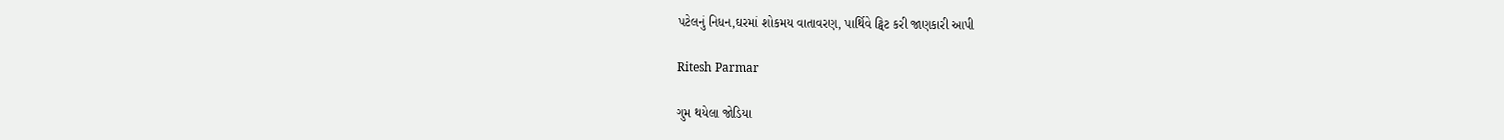પટેલનું નિધન,ઘરમાં શોકમય વાતાવરણ, પાર્થિવે ટ્વિટ કરી જાણકારી આપી

Ritesh Parmar

ગુમ થયેલા જોડિયા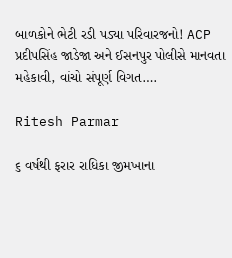બાળકોને ભેટી રડી પડ્યા પરિવારજનો! ACP પ્રદીપસિંહ જાડેજા અને ઈસનપુર પોલીસે માનવતા મહેકાવી, વાંચો સંપૂર્ણ વિગત….

Ritesh Parmar

૬ વર્ષથી ફરાર રાધિકા જીમખાના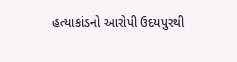હત્યાકાંડનો આરોપી ઉદયપુરથી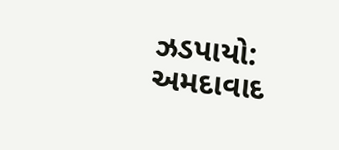ઝડપાયો: અમદાવાદ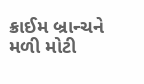ક્રાઈમ બ્રાન્ચને મળી મોટી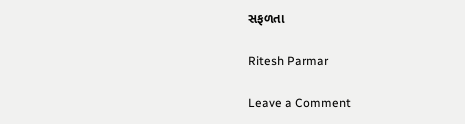સફળતા

Ritesh Parmar

Leave a Comment